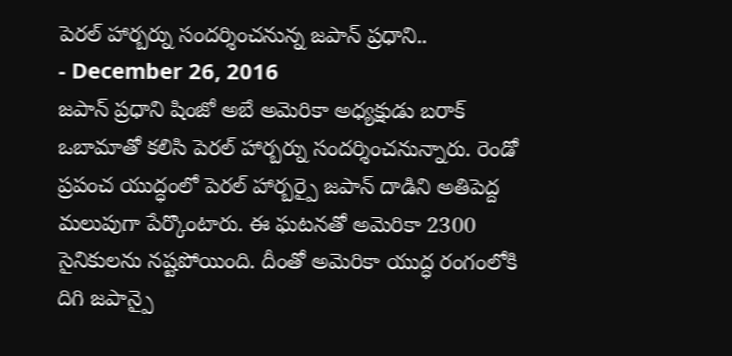పెరల్ హార్బర్ను సందర్శించనున్న జపాన్ ప్రధాని..
- December 26, 2016
జపాన్ ప్రధాని షింజో అబే అమెరికా అధ్యక్షుడు బరాక్ ఒబామాతో కలిసి పెరల్ హార్బర్ను సందర్శించనున్నారు. రెండో ప్రపంచ యుద్ధంలో పెరల్ హార్బర్పై జపాన్ దాడిని అతిపెద్ద మలుపుగా పేర్కొంటారు. ఈ ఘటనతో అమెరికా 2300 సైనికులను నష్టపోయింది. దీంతో అమెరికా యుద్ధ రంగంలోకి దిగి జపాన్పై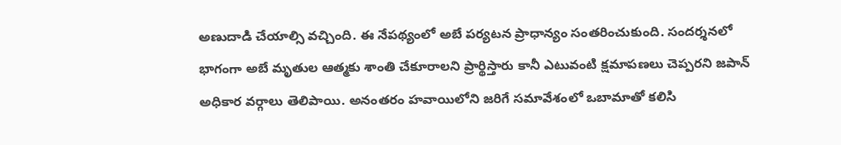అణుదాడి చేయాల్సి వచ్చింది. ఈ నేపథ్యంలో అబే పర్యటన ప్రాధాన్యం సంతరించుకుంది. సందర్శనలో భాగంగా అబే మృతుల ఆత్మకు శాంతి చేకూరాలని ప్రార్థిస్తారు కానీ ఎటువంటి క్షమాపణలు చెప్పరని జపాన్ అధికార వర్గాలు తెలిపాయి. అనంతరం హవాయిలోని జరిగే సమావేశంలో ఒబామాతో కలిసి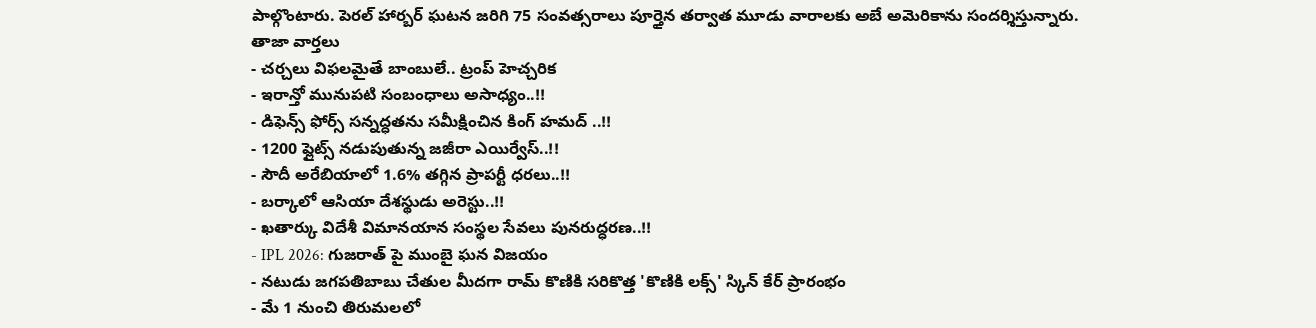పాల్గొంటారు. పెరల్ హార్బర్ ఘటన జరిగి 75 సంవత్సరాలు పూర్తైన తర్వాత మూడు వారాలకు అబే అమెరికాను సందర్శిస్తున్నారు.
తాజా వార్తలు
- చర్చలు విఫలమైతే బాంబులే.. ట్రంప్ హెచ్చరిక
- ఇరాన్తో మునుపటి సంబంధాలు అసాధ్యం..!!
- డిఫెన్స్ ఫోర్స్ సన్నద్ధతను సమీక్షించిన కింగ్ హమద్ ..!!
- 1200 ఫ్లైట్స్ నడుపుతున్న జజీరా ఎయిర్వేస్..!!
- సౌదీ అరేబియాలో 1.6% తగ్గిన ప్రాపర్టీ ధరలు..!!
- బర్కాలో ఆసియా దేశస్థుడు అరెస్టు..!!
- ఖతార్కు విదేశీ విమానయాన సంస్థల సేవలు పునరుద్ధరణ..!!
- IPL 2026: గుజరాత్ పై ముంబై ఘన విజయం
- నటుడు జగపతిబాబు చేతుల మీదగా రామ్ కొణికి సరికొత్త 'కొణికి లక్స్' స్కిన్ కేర్ ప్రారంభం
- మే 1 నుంచి తిరుమలలో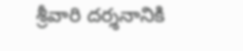శ్రీవారి దర్శనానికి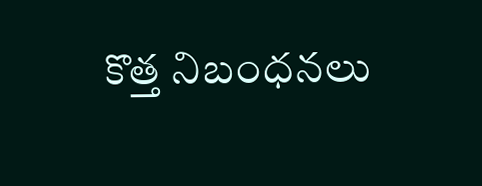కొత్త నిబంధనలు